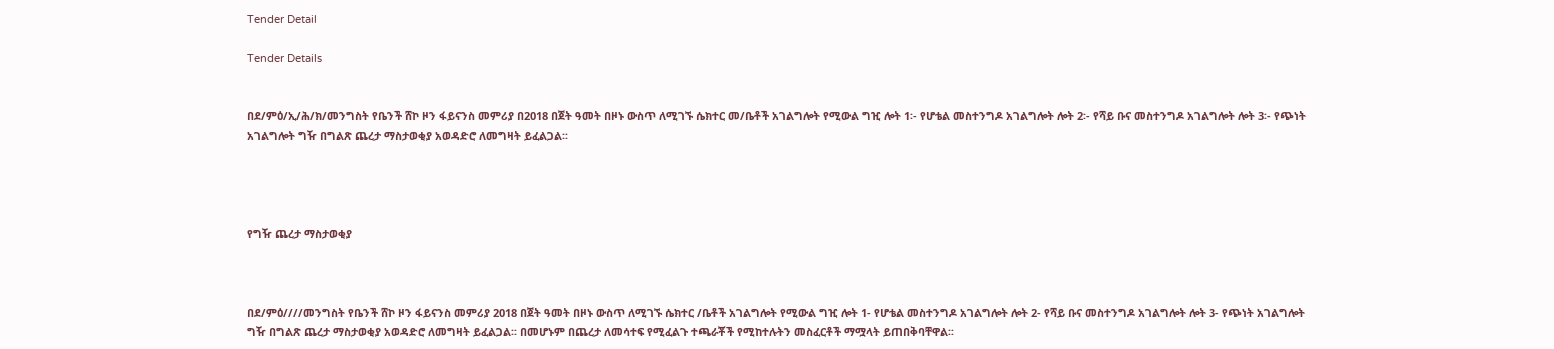Tender Detail

Tender Details


በደ/ምዕ/ኢ/ሕ/ክ/መንግስት የቤንች ሸኮ ዞን ፋይናንስ መምሪያ በ2018 በጀት ዓመት በዞኑ ውስጥ ለሚገኙ ሴክተር መ/ቤቶች አገልግሎት የሚውል ግዢ ሎት 1፡- የሆቴል መስተንግዶ አገልግሎት ሎት 2፡- የሻይ ቡና መስተንግዶ አገልግሎት ሎት 3፡- የጭነት አገልግሎት ግዥ በግልጽ ጨረታ ማስታወቂያ አወዳድሮ ለመግዛት ይፈልጋል፡፡




የግዥ ጨረታ ማስታወቂያ



በደ/ምዕ////መንግስት የቤንች ሸኮ ዞን ፋይናንስ መምሪያ 2018 በጀት ዓመት በዞኑ ውስጥ ለሚገኙ ሴክተር /ቤቶች አገልግሎት የሚውል ግዢ ሎት 1- የሆቴል መስተንግዶ አገልግሎት ሎት 2- የሻይ ቡና መስተንግዶ አገልግሎት ሎት 3- የጭነት አገልግሎት ግዥ በግልጽ ጨረታ ማስታወቂያ አወዳድሮ ለመግዛት ይፈልጋል፡፡ በመሆኑም በጨረታ ለመሳተፍ የሚፈልጉ ተጫራቾች የሚከተሉትን መስፈርቶች ማሟላት ይጠበቅባቸዋል፡፡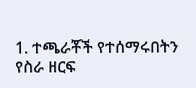1. ተጫራቾች የተሰማሩበትን የስራ ዘርፍ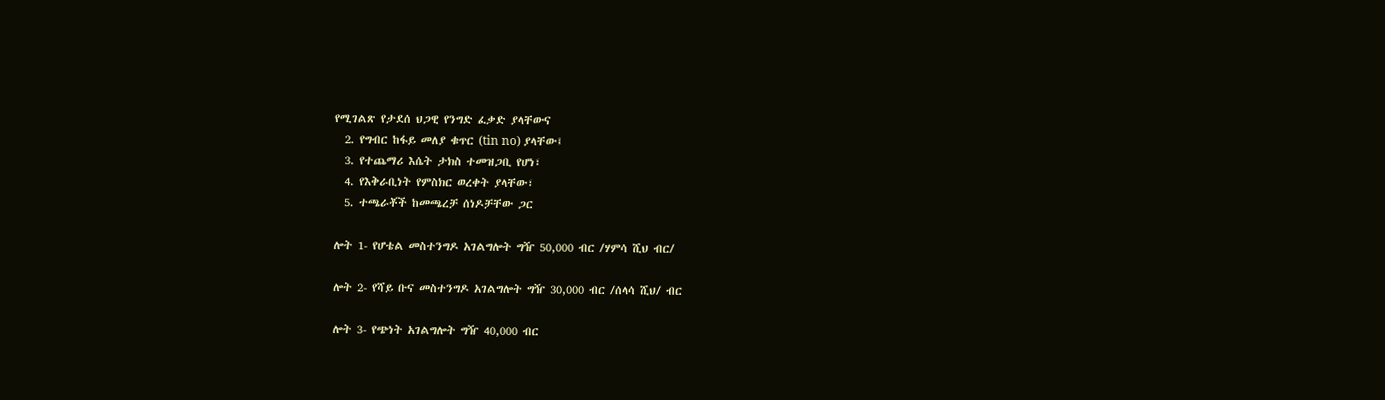የሚገልጽ የታደሰ ህጋዊ የንግድ ፈቃድ ያላቸውና
  2. የግብር ከፋይ መለያ ቁጥር (tin no) ያላቸው፤
  3. የተጨማሪ እሴት ታክስ ተመዝጋቢ የሆነ፣
  4. የእቅራቢነት የምስክር ወረቀት ያላቸው፣
  5. ተጫራቾች ከመጫረቻ ሰነዶቻቸው ጋር

ሎት 1- የሆቴል መስተንግዶ አገልግሎት ግዥ 50,000 ብር /ሃምሳ ሺህ ብር/

ሎት 2- የሻይ ቡና መስተንግዶ አገልግሎት ግዥ 30,000 ብር /ሰላሳ ሺህ/ ብር

ሎት 3- የጭነት አገልግሎት ግዥ 40,000 ብር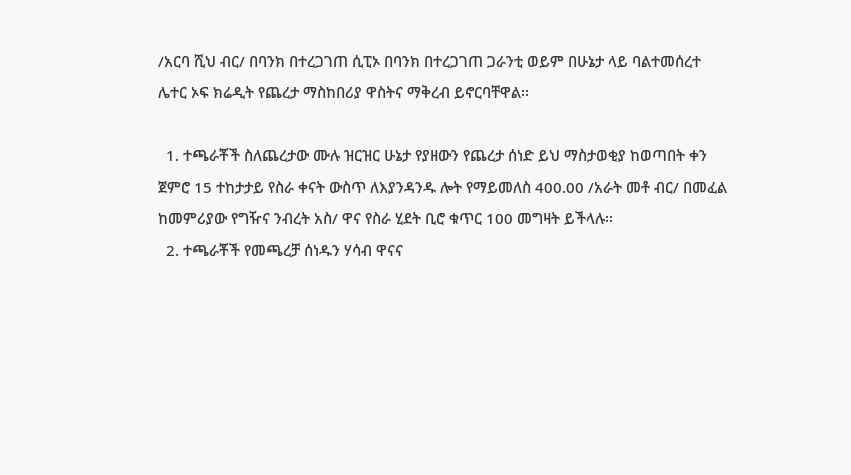/አርባ ሺህ ብር/ በባንክ በተረጋገጠ ሲፒኦ በባንክ በተረጋገጠ ጋራንቲ ወይም በሁኔታ ላይ ባልተመሰረተ ሌተር ኦፍ ክሬዲት የጨረታ ማስከበሪያ ዋስትና ማቅረብ ይኖርባቸዋል፡፡

  1. ተጫራቾች ስለጨረታው ሙሉ ዝርዝር ሁኔታ የያዘውን የጨረታ ሰነድ ይህ ማስታወቂያ ከወጣበት ቀን ጀምሮ 15 ተከታታይ የስራ ቀናት ውስጥ ለእያንዳንዱ ሎት የማይመለስ 400.00 /አራት መቶ ብር/ በመፈል ከመምሪያው የግዥና ንብረት አስ/ ዋና የስራ ሂደት ቢሮ ቁጥር 100 መግዛት ይችላሉ፡፡
  2. ተጫራቾች የመጫረቻ ሰነዱን ሃሳብ ዋናና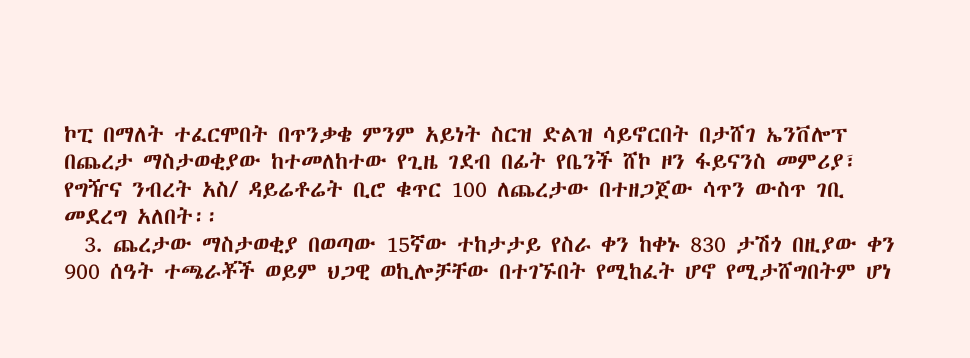ኮፒ በማለት ተፈርሞበት በጥንቃቄ ምንም አይነት ስርዝ ድልዝ ሳይኖርበት በታሸገ ኤንቨሎፕ በጨረታ ማስታወቂያው ከተመለከተው የጊዜ ገደብ በፊት የቤንች ሸኮ ዞን ፋይናንስ መምሪያ፣ የግዥና ንብረት አስ/ ዳይሬቶሬት ቢሮ ቁጥር 100 ለጨረታው በተዘጋጀው ሳጥን ውስጥ ገቢ መደረግ አለበት፡፡
  3. ጨረታው ማስታወቂያ በወጣው 15ኛው ተከታታይ የስራ ቀን ከቀኑ 830 ታሽጎ በዚያው ቀን 900 ሰዓት ተጫራቾች ወይም ህጋዊ ወኪሎቻቸው በተገኙበት የሚከፈት ሆኖ የሚታሸግበትም ሆነ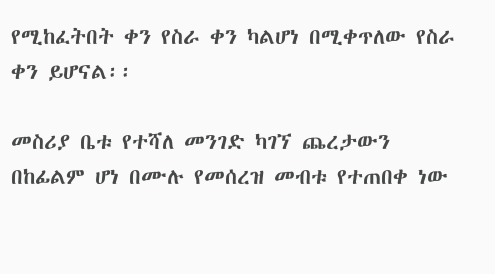የሚከፈትበት ቀን የስራ ቀን ካልሆነ በሚቀጥለው የስራ ቀን ይሆናል፡፡

መስሪያ ቤቱ የተሻለ መንገድ ካገኘ ጨረታውን በከፊልም ሆነ በሙሉ የመሰረዝ መብቱ የተጠበቀ ነው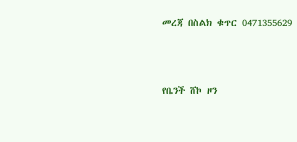መረጃ በስልክ ቁጥር 0471355629



የቤንች ሸኮ ዞን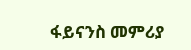ፋይናንስ መምሪያ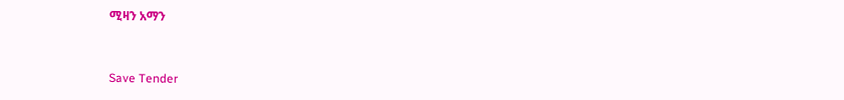ሚዛን አማን



Save Tender